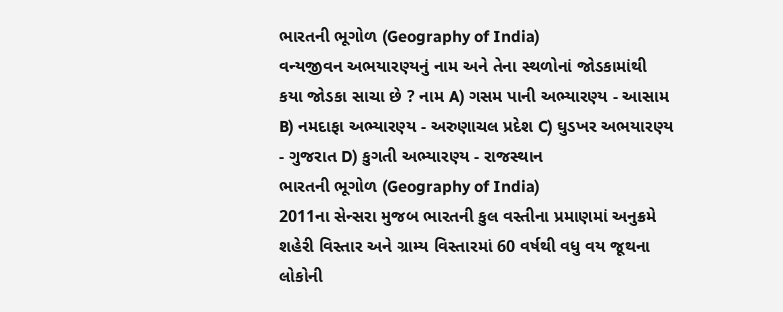ભારતની ભૂગોળ (Geography of India)
વન્યજીવન અભયારણ્યનું નામ અને તેના સ્થળોનાં જોડકામાંથી કયા જોડકા સાચા છે ? નામ A) ગસમ પાની અભ્યારણ્ય - આસામ B) નમદાફા અભ્યારણ્ય - અરુણાચલ પ્રદેશ C) ઘુડખર અભયારણ્ય - ગુજરાત D) કુગતી અભ્યારણ્ય - રાજસ્થાન
ભારતની ભૂગોળ (Geography of India)
2011ના સેન્સરા મુજબ ભારતની કુલ વસ્તીના પ્રમાણમાં અનુક્રમે શહેરી વિસ્તાર અને ગ્રામ્ય વિસ્તારમાં 60 વર્ષથી વધુ વય જૂથના લોકોની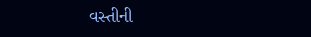વસ્તીની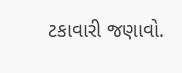ટકાવારી જણાવો.